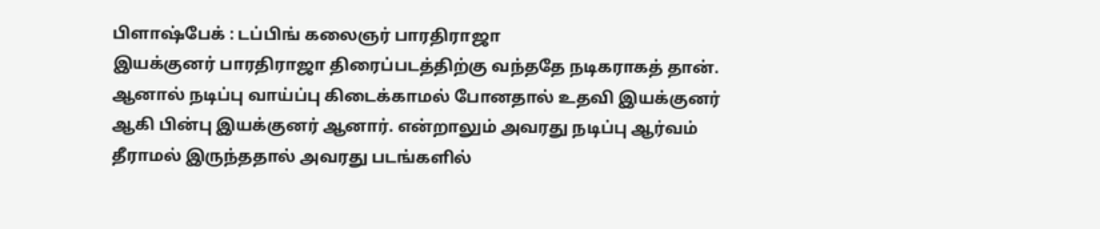பிளாஷ்பேக் : டப்பிங் கலைஞர் பாரதிராஜா
இயக்குனர் பாரதிராஜா திரைப்படத்திற்கு வந்ததே நடிகராகத் தான். ஆனால் நடிப்பு வாய்ப்பு கிடைக்காமல் போனதால் உதவி இயக்குனர் ஆகி பின்பு இயக்குனர் ஆனார். என்றாலும் அவரது நடிப்பு ஆர்வம் தீராமல் இருந்ததால் அவரது படங்களில்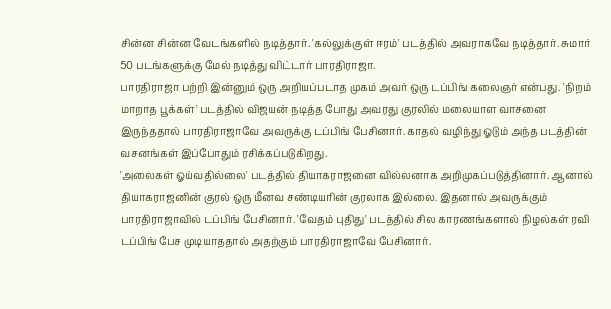சின்ன சின்ன வேடங்களில் நடித்தார். 'கல்லுக்குள் ஈரம்' படத்தில் அவராகவே நடித்தார். சுமார் 50 படங்களுக்கு மேல் நடித்து விட்டார் பாரதிராஜா.
பாரதிராஜா பற்றி இன்னும் ஒரு அறியப்படாத முகம் அவர் ஒரு டப்பிங் கலைஞர் என்பது. 'நிறம் மாறாத பூக்கள்' படத்தில் விஜயன் நடித்த போது அவரது குரலில் மலையாள வாசனை இருந்ததால் பாரதிராஜாவே அவருக்கு டப்பிங் பேசினார். காதல் வழிந்து ஓடும் அந்த படத்தின் வசனங்கள் இப்போதும் ரசிக்கப்படுகிறது.
'அலைகள் ஓய்வதில்லை' படத்தில் தியாகராஜனை வில்லனாக அறிமுகப்படுத்தினார். ஆனால் தியாகராஜனின் குரல் ஒரு மீனவ சண்டியரின் குரலாக இல்லை. இதனால் அவருக்கும் பாரதிராஜாவில் டப்பிங் பேசினார். 'வேதம் புதிது' படத்தில் சில காரணங்களால் நிழல்கள் ரவி டப்பிங் பேச முடியாததால் அதற்கும் பாரதிராஜாவே பேசினார்.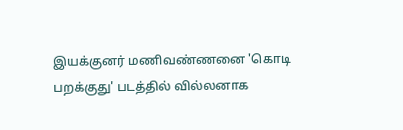இயக்குனர் மணிவண்ணனை 'கொடி பறக்குது' படத்தில் வில்லனாக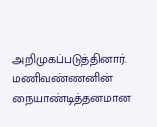அறிமுகப்படுத்தினார். மணிவண்ணனின் நையாண்டித்தனமான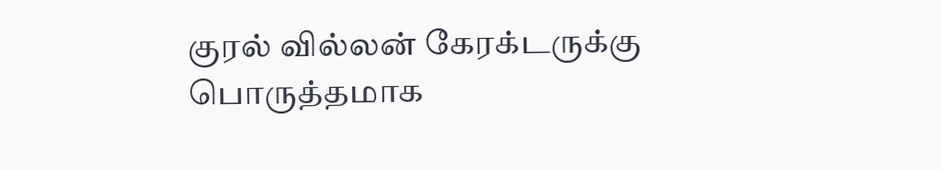குரல் வில்லன் கேரக்டருக்கு பொருத்தமாக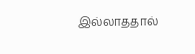இல்லாததால்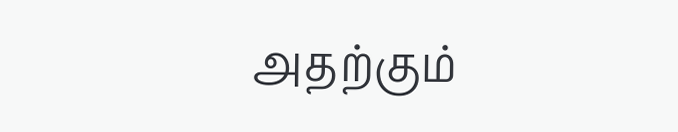அதற்கும்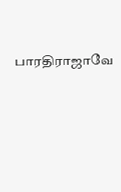பாரதிராஜாவே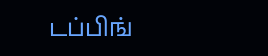டப்பிங்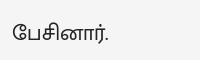பேசினார்.